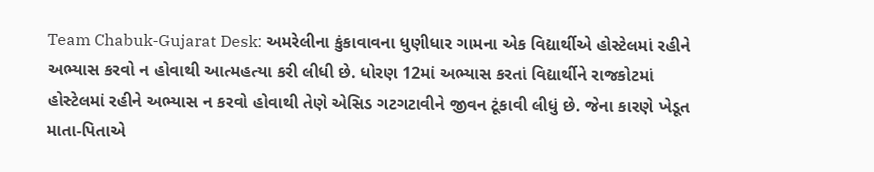Team Chabuk-Gujarat Desk: અમરેલીના કુંકાવાવના ધુણીધાર ગામના એક વિદ્યાર્થીએ હોસ્ટેલમાં રહીને અભ્યાસ કરવો ન હોવાથી આત્મહત્યા કરી લીધી છે. ધોરણ 12માં અભ્યાસ કરતાં વિદ્યાર્થીને રાજકોટમાં હોસ્ટેલમાં રહીને અભ્યાસ ન કરવો હોવાથી તેણે એસિડ ગટગટાવીને જીવન ટૂંકાવી લીધું છે. જેના કારણે ખેડૂત માતા-પિતાએ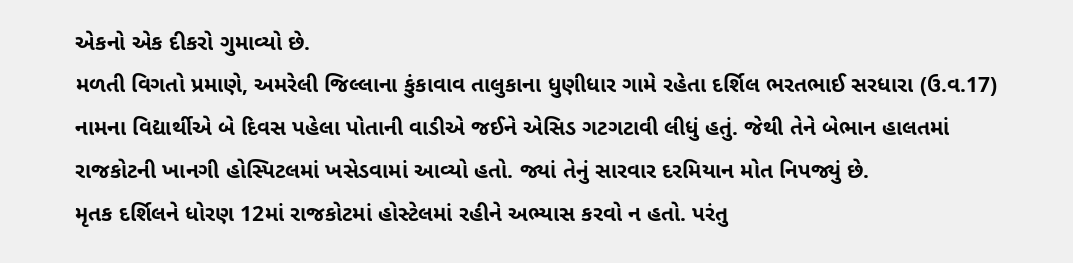એકનો એક દીકરો ગુમાવ્યો છે.
મળતી વિગતો પ્રમાણે, અમરેલી જિલ્લાના કુંકાવાવ તાલુકાના ધુણીધાર ગામે રહેતા દર્શિલ ભરતભાઈ સરધારા (ઉ.વ.17) નામના વિદ્યાર્થીએ બે દિવસ પહેલા પોતાની વાડીએ જઈને એસિડ ગટગટાવી લીધું હતું. જેથી તેને બેભાન હાલતમાં રાજકોટની ખાનગી હોસ્પિટલમાં ખસેડવામાં આવ્યો હતો. જ્યાં તેનું સારવાર દરમિયાન મોત નિપજ્યું છે.
મૃતક દર્શિલને ધોરણ 12માં રાજકોટમાં હોસ્ટેલમાં રહીને અભ્યાસ કરવો ન હતો. પરંતુ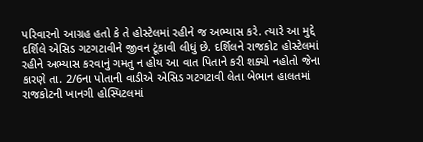પરિવારનો આગ્રહ હતો કે તે હોસ્ટેલમાં રહીને જ અભ્યાસ કરે. ત્યારે આ મુદ્દે દર્શિલે એસિડ ગટગટાવીને જીવન ટૂંકાવી લીધું છે. દર્શિલને રાજકોટ હોસ્ટેલમાં રહીને અભ્યાસ કરવાનું ગમતુ ન હોય આ વાત પિતાને કરી શક્યો નહોતો જેના કારણે તા. 2/6ના પોતાની વાડીએ એસિડ ગટગટાવી લેતા બેભાન હાલતમાં રાજકોટની ખાનગી હોસ્પિટલમાં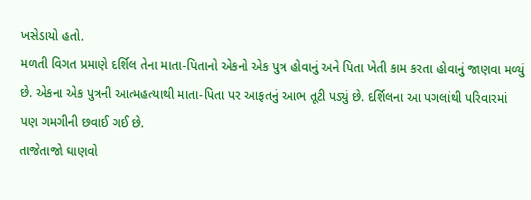ખસેડાયો હતો.
મળતી વિગત પ્રમાણે દર્શિલ તેના માતા-પિતાનો એકનો એક પુત્ર હોવાનું અને પિતા ખેતી કામ કરતા હોવાનું જાણવા મળ્યું છે. એકના એક પુત્રની આત્મહત્યાથી માતા-પિતા પર આફતનું આભ તૂટી પડ્યું છે. દર્શિલના આ પગલાંથી પરિવારમાં પણ ગમગીની છવાઈ ગઈ છે.
તાજેતાજો ઘાણવો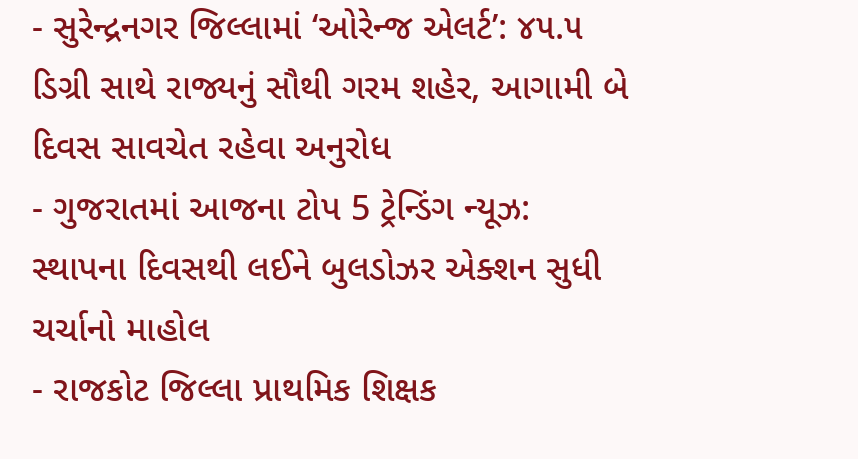- સુરેન્દ્રનગર જિલ્લામાં ‘ઓરેન્જ એલર્ટ’: ૪૫.૫ ડિગ્રી સાથે રાજ્યનું સૌથી ગરમ શહેર, આગામી બે દિવસ સાવચેત રહેવા અનુરોધ
- ગુજરાતમાં આજના ટોપ 5 ટ્રેન્ડિંગ ન્યૂઝ: સ્થાપના દિવસથી લઈને બુલડોઝર એક્શન સુધી ચર્ચાનો માહોલ
- રાજકોટ જિલ્લા પ્રાથમિક શિક્ષક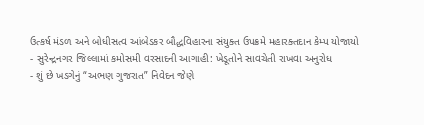ઉત્કર્ષ મંડળ અને બોધીસત્વ આંબેડકર બૌદ્ધવિહારના સંયુક્ત ઉપક્રમે મહારક્તદાન કેમ્પ યોજાયો
- સુરેન્દ્રનગર જિલ્લામાં કમોસમી વરસાદની આગાહી: ખેડૂતોને સાવચેતી રાખવા અનુરોધ
- શું છે ખડગેનું “અભણ ગુજરાત” નિવેદન જેણે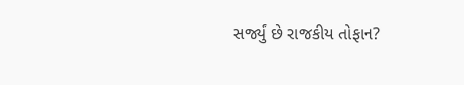સર્જ્યું છે રાજકીય તોફાન?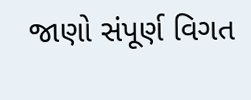જાણો સંપૂર્ણ વિગત